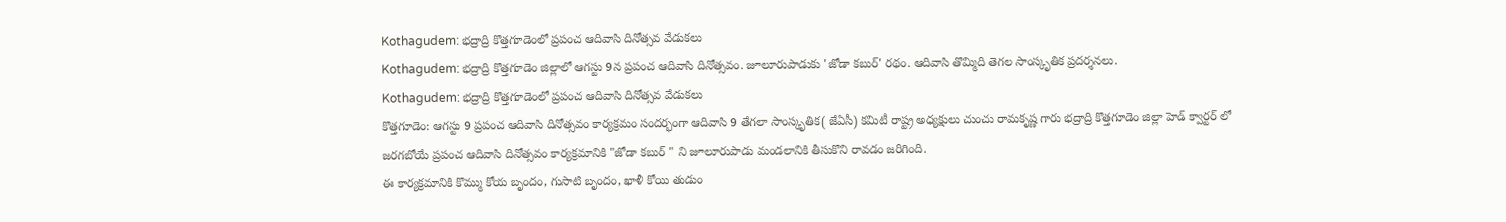Kothagudem: భద్రాద్రి కొత్తగూడెంలో ప్రపంచ ఆదివాసి దినోత్సవ వేడుకలు
Kothagudem: భద్రాద్రి కొత్తగూడెం జిల్లాలో ఆగస్టు 9న ప్రపంచ ఆదివాసి దినోత్సవం. జూలూరుపాడుకు 'జోడా కబుర్' రథం. ఆదివాసి తొమ్మిది తెగల సాంస్కృతిక ప్రదర్శనలు.
Kothagudem: భద్రాద్రి కొత్తగూడెంలో ప్రపంచ ఆదివాసి దినోత్సవ వేడుకలు
కొత్తగూడెం: ఆగస్టు 9 ప్రపంచ ఆదివాసి దినోత్సవం కార్యక్రమం సందర్భంగా ఆదివాసి 9 తేగలా సాంస్కృతిక( జేఏసీ) కమిటీ రాష్ట్ర అధ్యక్షులు చుంచు రామకృష్ణ గారు భద్రాద్రి కొత్తగూడెం జిల్లా హెడ్ క్వార్టర్ లో జరగబోయే ప్రపంచ ఆదివాసి దినోత్సవం కార్యక్రమానికి "జోడా కబుర్ " ని జూలూరుపాడు మండలానికి తీసుకొని రావడం జరిగింది.
ఈ కార్యక్రమానికి కొమ్ము కోయ బృందం, గుసాటి బృందం, ఖాళీ కోయి తుడుం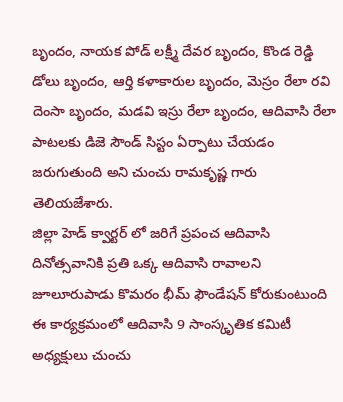బృందం, నాయక పోడ్ లక్ష్మీ దేవర బృందం, కొండ రెడ్డి డోలు బృందం, ఆర్తి కళాకారుల బృందం, మెస్రం రేలా రవి దెంసా బృందం, మడవి ఇస్రు రేలా బృందం, ఆదివాసి రేలా పాటలకు డిజె సౌండ్ సిస్టం ఏర్పాటు చేయడం జరుగుతుంది అని చుంచు రామకృష్ణ గారు తెలియజేశారు.
జిల్లా హెడ్ క్వార్టర్ లో జరిగే ప్రపంచ ఆదివాసి దినోత్సవానికి ప్రతి ఒక్క ఆదివాసి రావాలని జూలూరుపాడు కొమరం భీమ్ ఫౌండేషన్ కోరుకుంటుంది ఈ కార్యక్రమంలో ఆదివాసి 9 సాంస్కృతిక కమిటీ అధ్యక్షులు చుంచు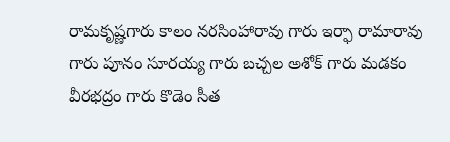రామకృష్ణగారు కాలం నరసింహారావు గారు ఇర్ఫా రామారావు గారు పూనం సూరయ్య గారు బచ్చల అశోక్ గారు మడకం వీరభద్రం గారు కొడెం సీత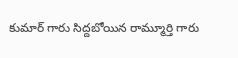కుమార్ గారు సిద్దబోయిన రామ్మూర్తి గారు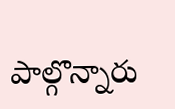పాల్గొన్నారు